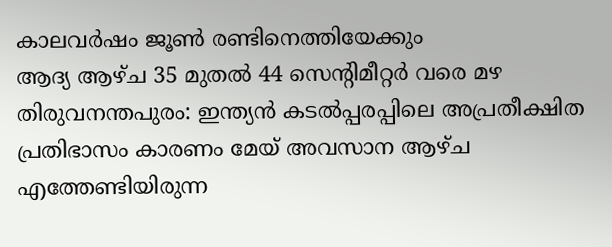കാലവർഷം ജൂൺ രണ്ടിനെത്തിയേക്കും
ആദ്യ ആഴ്ച 35 മുതൽ 44 സെന്റിമീറ്റർ വരെ മഴ
തിരുവനന്തപുരം: ഇന്ത്യൻ കടൽപ്പരപ്പിലെ അപ്രതീക്ഷിത പ്രതിഭാസം കാരണം മേയ് അവസാന ആഴ്ച എത്തേണ്ടിയിരുന്ന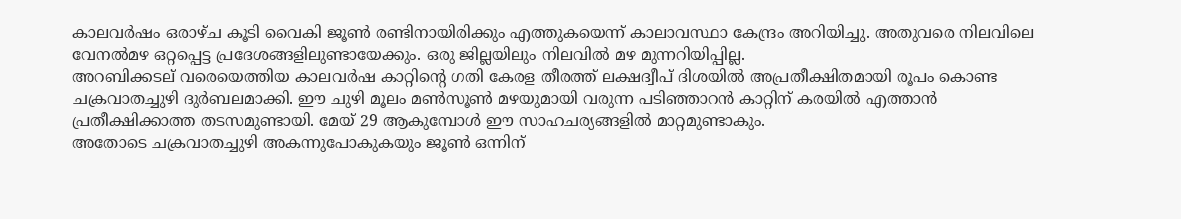കാലവർഷം ഒരാഴ്ച കൂടി വൈകി ജൂൺ രണ്ടിനായിരിക്കും എത്തുകയെന്ന് കാലാവസ്ഥാ കേന്ദ്രം അറിയിച്ചു. അതുവരെ നിലവിലെ വേനൽമഴ ഒറ്റപ്പെട്ട പ്രദേശങ്ങളിലുണ്ടായേക്കും. ഒരു ജില്ലയിലും നിലവിൽ മഴ മുന്നറിയിപ്പില്ല.
അറബിക്കടല് വരെയെത്തിയ കാലവർഷ കാറ്റിന്റെ ഗതി കേരള തീരത്ത് ലക്ഷദ്വീപ് ദിശയിൽ അപ്രതീക്ഷിതമായി രൂപം കൊണ്ട ചക്രവാതച്ചുഴി ദുർബലമാക്കി. ഈ ചുഴി മൂലം മൺസൂൺ മഴയുമായി വരുന്ന പടിഞ്ഞാറൻ കാറ്റിന് കരയിൽ എത്താൻ പ്രതീക്ഷിക്കാത്ത തടസമുണ്ടായി. മേയ് 29 ആകുമ്പോൾ ഈ സാഹചര്യങ്ങളിൽ മാറ്റമുണ്ടാകും.
അതോടെ ചക്രവാതച്ചുഴി അകന്നുപോകുകയും ജൂൺ ഒന്നിന്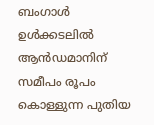ബംഗാൾ ഉൾക്കടലിൽ ആൻഡമാനിന് സമീപം രൂപം കൊള്ളുന്ന പുതിയ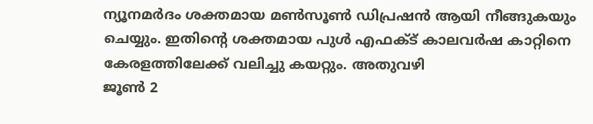ന്യൂനമർദം ശക്തമായ മൺസൂൺ ഡിപ്രഷൻ ആയി നീങ്ങുകയും ചെയ്യും. ഇതിന്റെ ശക്തമായ പുൾ എഫക്ട് കാലവർഷ കാറ്റിനെ കേരളത്തിലേക്ക് വലിച്ചു കയറ്റും. അതുവഴി
ജൂൺ 2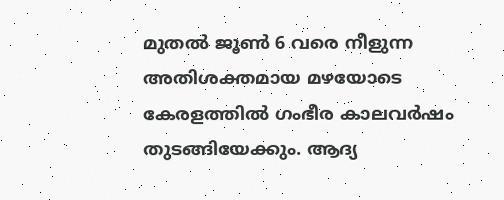മുതൽ ജൂൺ 6 വരെ നീളുന്ന അതിശക്തമായ മഴയോടെ കേരളത്തിൽ ഗംഭീര കാലവർഷം തുടങ്ങിയേക്കും. ആദ്യ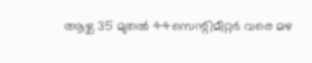ആഴ്ച 35 മുതൽ 44സെന്റിമീറ്റർ വരെ മഴ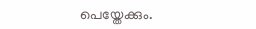പെയ്തേക്കും.